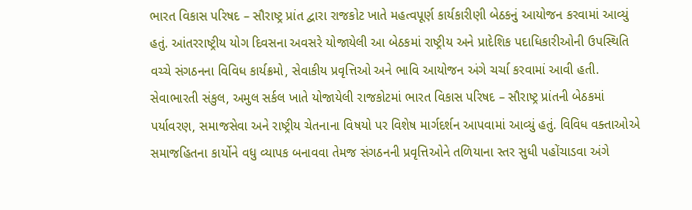ભારત વિકાસ પરિષદ – સૌરાષ્ટ્ર પ્રાંત દ્વારા રાજકોટ ખાતે મહત્વપૂર્ણ કાર્યકારીણી બેઠકનું આયોજન કરવામાં આવ્યું હતું. આંતરરાષ્ટ્રીય યોગ દિવસના અવસરે યોજાયેલી આ બેઠકમાં રાષ્ટ્રીય અને પ્રાદેશિક પદાધિકારીઓની ઉપસ્થિતિ વચ્ચે સંગઠનના વિવિધ કાર્યક્રમો, સેવાકીય પ્રવૃત્તિઓ અને ભાવિ આયોજન અંગે ચર્ચા કરવામાં આવી હતી.
સેવાભારતી સંકુલ, અમુલ સર્કલ ખાતે યોજાયેલી રાજકોટમાં ભારત વિકાસ પરિષદ – સૌરાષ્ટ્ર પ્રાંતની બેઠકમાં પર્યાવરણ, સમાજસેવા અને રાષ્ટ્રીય ચેતનાના વિષયો પર વિશેષ માર્ગદર્શન આપવામાં આવ્યું હતું. વિવિધ વક્તાઓએ સમાજહિતના કાર્યોને વધુ વ્યાપક બનાવવા તેમજ સંગઠનની પ્રવૃત્તિઓને તળિયાના સ્તર સુધી પહોંચાડવા અંગે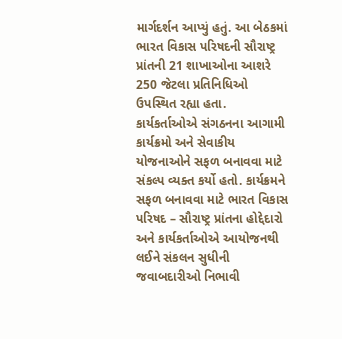માર્ગદર્શન આપ્યું હતું. આ બેઠકમાં ભારત વિકાસ પરિષદની સૌરાષ્ટ્ર પ્રાંતની 21 શાખાઓના આશરે 250 જેટલા પ્રતિનિધિઓ ઉપસ્થિત રહ્યા હતા. કાર્યકર્તાઓએ સંગઠનના આગામી કાર્યક્રમો અને સેવાકીય યોજનાઓને સફળ બનાવવા માટે સંકલ્પ વ્યક્ત કર્યો હતો. કાર્યક્રમને સફળ બનાવવા માટે ભારત વિકાસ પરિષદ – સૌરાષ્ટ્ર પ્રાંતના હોદ્દેદારો અને કાર્યકર્તાઓએ આયોજનથી લઈને સંકલન સુધીની જવાબદારીઓ નિભાવી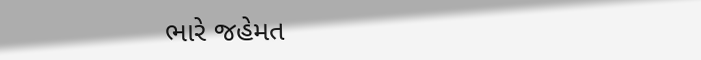ભારે જહેમત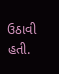ઉઠાવી હતી.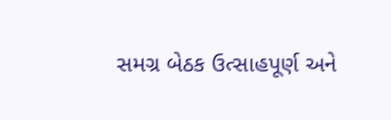સમગ્ર બેઠક ઉત્સાહપૂર્ણ અને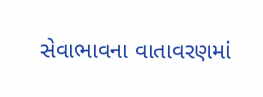સેવાભાવના વાતાવરણમાં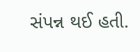સંપન્ન થઈ હતી.